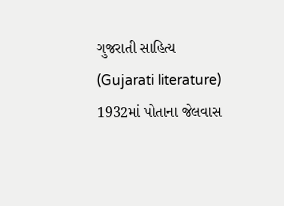ગુજરાતી સાહિત્ય (Gujarati literature)
1932માં પોતાના જેલવાસ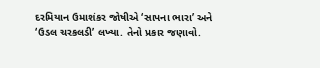દરમિયાન ઉમાશંકર જોષીએ ‘સાપના ભારા’ અને ‘ઉડલ ચરકલડી’ લખ્યા. તેનો પ્રકાર જણાવો.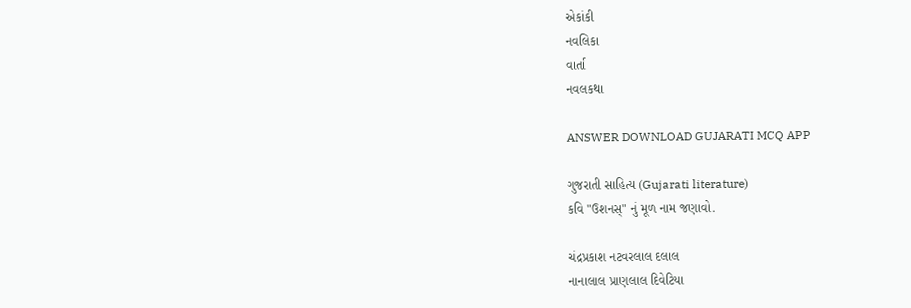એકાંકી
નવલિકા
વાર્તા
નવલકથા

ANSWER DOWNLOAD GUJARATI MCQ APP

ગુજરાતી સાહિત્ય (Gujarati literature)
કવિ "ઉશનસ્" નું મૂળ નામ જણાવો.

ચંદ્રપ્રકાશ નટવરલાલ દલાલ
નાનાલાલ પ્રાણલાલ દિવેટિયા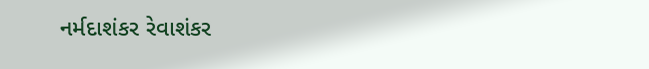નર્મદાશંકર રેવાશંકર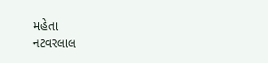મહેતા
નટવરલાલ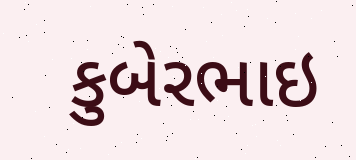કુબેરભાઇ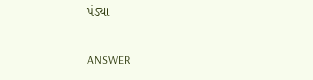પંડ્યા

ANSWER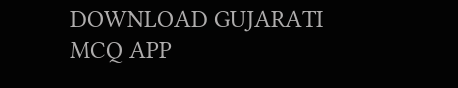DOWNLOAD GUJARATI MCQ APP